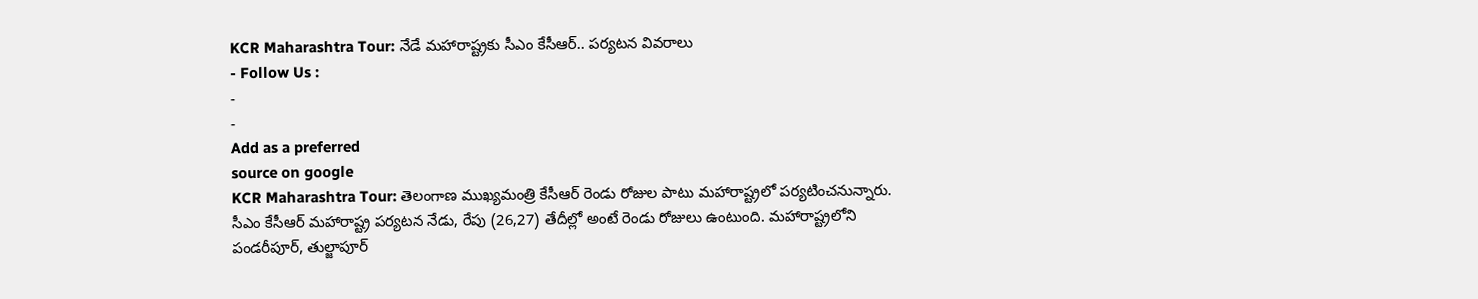KCR Maharashtra Tour: నేడే మహారాష్ట్రకు సీఎం కేసీఆర్.. పర్యటన వివరాలు
- Follow Us :
-
-
Add as a preferred
source on google
KCR Maharashtra Tour: తెలంగాణ ముఖ్యమంత్రి కేసీఆర్ రెండు రోజుల పాటు మహారాష్ట్రలో పర్యటించనున్నారు. సీఎం కేసీఆర్ మహారాష్ట్ర పర్యటన నేడు, రేపు (26,27) తేదీల్లో అంటే రెండు రోజులు ఉంటుంది. మహారాష్ట్రలోని పండరీపూర్, తుల్జాపూర్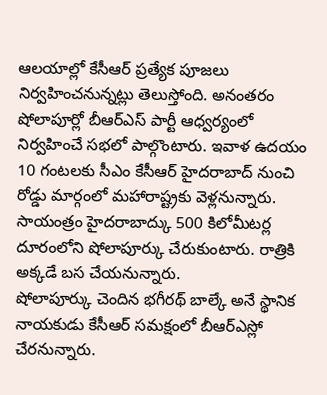ఆలయాల్లో కేసీఆర్ ప్రత్యేక పూజలు నిర్వహించనున్నట్లు తెలుస్తోంది. అనంతరం షోలాపూర్లో బీఆర్ఎస్ పార్టీ ఆధ్వర్యంలో నిర్వహించే సభలో పాల్గొంటారు. ఇవాళ ఉదయం 10 గంటలకు సీఎం కేసీఆర్ హైదరాబాద్ నుంచి రోడ్డు మార్గంలో మహారాష్ట్రకు వెళ్లనున్నారు. సాయంత్రం హైదరాబాద్కు 500 కిలోమీటర్ల దూరంలోని షోలాపూర్కు చేరుకుంటారు. రాత్రికి అక్కడే బస చేయనున్నారు.
షోలాపూర్కు చెందిన భగీరథ్ బాల్కే అనే స్థానిక నాయకుడు కేసీఆర్ సమక్షంలో బీఆర్ఎస్లో చేరనున్నారు.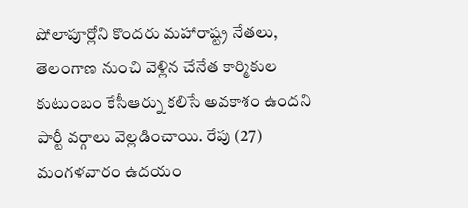షోలాపూర్లోని కొందరు మహారాష్ట్ర నేతలు, తెలంగాణ నుంచి వెళ్లిన చేనేత కార్మికుల కుటుంబం కేసీఆర్ను కలిసే అవకాశం ఉందని పార్టీ వర్గాలు వెల్లడించాయి. రేపు (27) మంగళవారం ఉదయం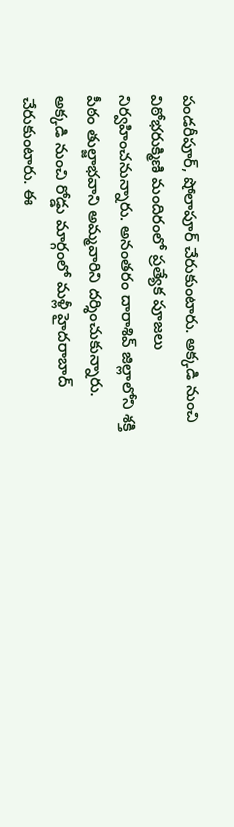పండరీపూర్, షోలాపూర్ చేరుకుంటారు. అక్కడి నుంచి విఠోభరుక్మిణి మందిరంలో ప్రత్యేక పూజలు నిర్వహించనున్నారు. అనంతరం దారాశివ్ జిల్లాలోని శక్తి పీఠం తుల్జాభవాని అమ్మవారిని దర్శించుకున్నారు. అక్కడి నుంచి రోడ్డు మార్గంలో మళ్లీ హైదరాబాద్ చేరుకుంటారు. ఈ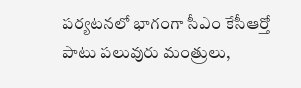పర్యటనలో భాగంగా సీఎం కేసీఆర్తో పాటు పలువురు మంత్రులు,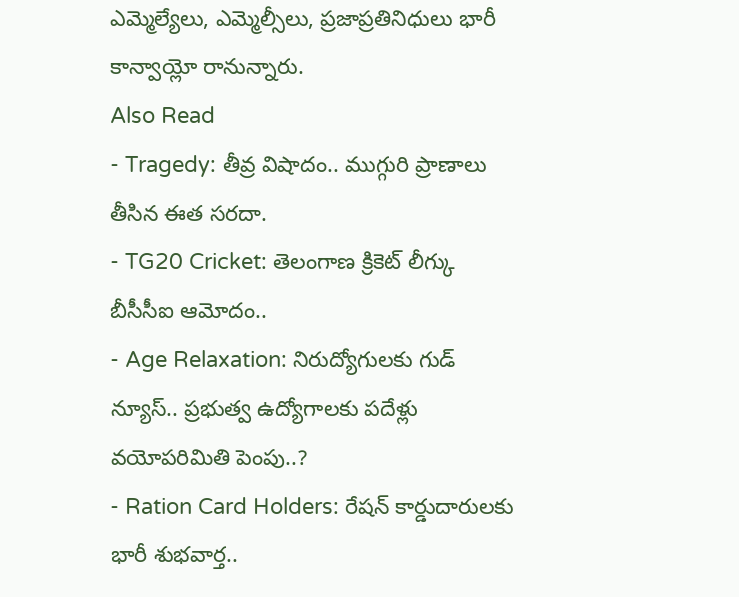ఎమ్మెల్యేలు, ఎమ్మెల్సీలు, ప్రజాప్రతినిధులు భారీ కాన్వాయ్లో రానున్నారు.
Also Read
- Tragedy: తీవ్ర విషాదం.. ముగ్గురి ప్రాణాలు తీసిన ఈత సరదా.
- TG20 Cricket: తెలంగాణ క్రికెట్ లీగ్కు బీసీసీఐ ఆమోదం..
- Age Relaxation: నిరుద్యోగులకు గుడ్ న్యూస్.. ప్రభుత్వ ఉద్యోగాలకు పదేళ్లు వయోపరిమితి పెంపు..?
- Ration Card Holders: రేషన్ కార్డుదారులకు భారీ శుభవార్త..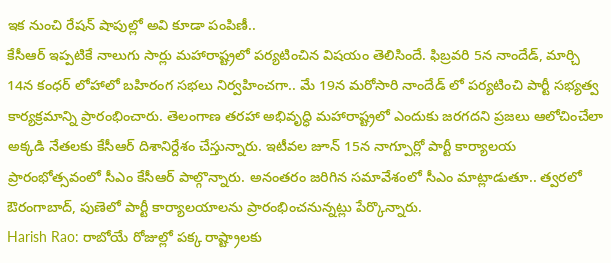ఇక నుంచి రేషన్ షాపుల్లో అవి కూడా పంపిణీ..
కేసీఆర్ ఇప్పటికే నాలుగు సార్లు మహారాష్ట్రలో పర్యటించిన విషయం తెలిసిందే. ఫిబ్రవరి 5న నాందేడ్, మార్చి 14న కంధర్ లోహాలో బహిరంగ సభలు నిర్వహించగా.. మే 19న మరోసారి నాందేడ్ లో పర్యటించి పార్టీ సభ్యత్వ కార్యక్రమాన్ని ప్రారంభించారు. తెలంగాణ తరహా అభివృద్ధి మహారాష్ట్రలో ఎందుకు జరగదని ప్రజలు ఆలోచించేలా అక్కడి నేతలకు కేసీఆర్ దిశానిర్దేశం చేస్తున్నారు. ఇటీవల జూన్ 15న నాగ్పూర్లో పార్టీ కార్యాలయ ప్రారంభోత్సవంలో సీఎం కేసీఆర్ పాల్గొన్నారు. అనంతరం జరిగిన సమావేశంలో సీఎం మాట్లాడుతూ.. త్వరలో ఔరంగాబాద్, పుణెలో పార్టీ కార్యాలయాలను ప్రారంభించనున్నట్లు పేర్కొన్నారు.
Harish Rao: రాబోయే రోజుల్లో పక్క రాష్ట్రాలకు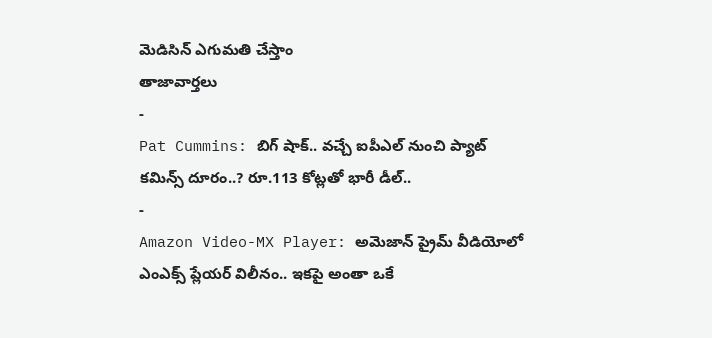మెడిసిన్ ఎగుమతి చేస్తాం
తాజావార్తలు
-
Pat Cummins: బిగ్ షాక్.. వచ్చే ఐపీఎల్ నుంచి ప్యాట్ కమిన్స్ దూరం..? రూ.113 కోట్లతో భారీ డీల్..
-
Amazon Video-MX Player: అమెజాన్ ప్రైమ్ వీడియోలో ఎంఎక్స్ ప్లేయర్ విలీనం.. ఇకపై అంతా ఒకే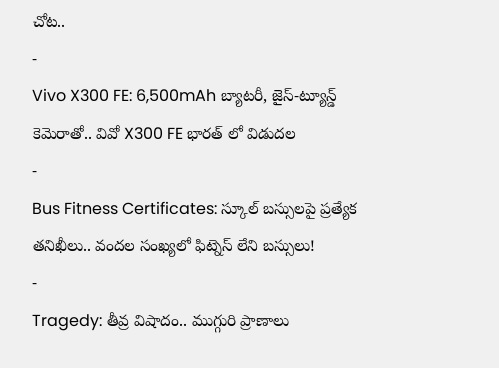చోట..
-
Vivo X300 FE: 6,500mAh బ్యాటరీ, జైస్-ట్యూన్డ్ కెమెరాతో.. వివో X300 FE భారత్ లో విడుదల
-
Bus Fitness Certificates: స్కూల్ బస్సులపై ప్రత్యేక తనిఖీలు.. వందల సంఖ్యలో ఫిట్నెస్ లేని బస్సులు!
-
Tragedy: తీవ్ర విషాదం.. ముగ్గురి ప్రాణాలు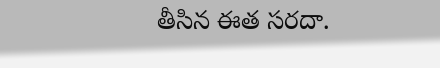తీసిన ఈత సరదా.